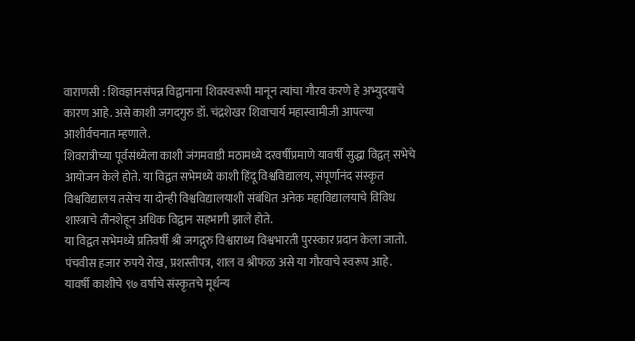वाराणसी : शिवज्ञानसंपन्न विद्वानाना शिवस्वरूपी मानून त्यांचा गौरव करणे हे अभ्युदयाचे कारण आहे. असे काशी जगदगुरु डॉ. चंद्रशेखर शिवाचार्य महास्वामीजी आपल्या आशीर्वचनात म्हणाले.
शिवरात्रीच्या पूर्वसंध्येला काशी जंगमवाडी मठामध्ये दरवर्षीप्रमाणे यावर्षी सुद्धा विद्वत् सभेचे आयोजन केले होते. या विद्वत सभेमध्ये काशी हिंदू विश्वविद्यालय, संपूर्णानंद संस्कृत विश्वविद्यालय तसेच या दोन्ही विश्वविद्यालयाशी संबंधित अनेक महाविद्यालयाचे विविध शास्त्राचे तीनशेहून अधिक विद्वान सहभागी झाले होते.
या विद्वत सभेमध्ये प्रतिवर्षी श्री जगद्गुरु विश्वाराध्य विश्वभारती पुरस्कार प्रदान केला जातो. पंचवीस हजार रुपये रोख, प्रशस्तीपत्र, शाल व श्रीफळ असे या गौरवाचे स्वरूप आहे. यावर्षी काशीचे ९७ वर्षाचे संस्कृतचे मूर्धन्य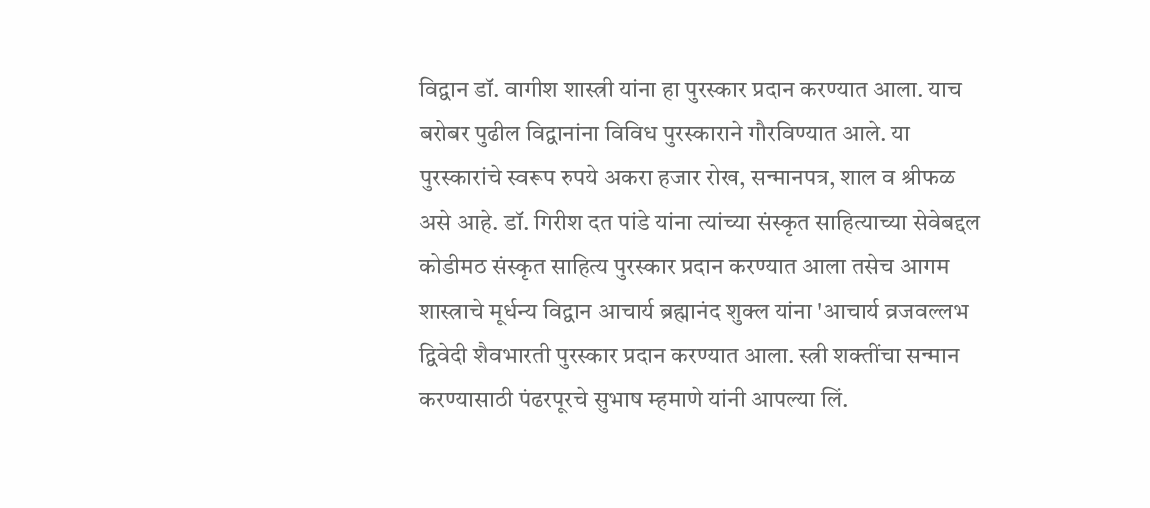विद्वान डॉ. वागीश शास्त्री यांना हा पुरस्कार प्रदान करण्यात आला. याच बरोबर पुढील विद्वानांना विविध पुरस्काराने गौरविण्यात आले. या पुरस्कारांचे स्वरूप रुपये अकरा हजार रोख, सन्मानपत्र, शाल व श्रीफळ असे आहे. डॉ. गिरीश दत पांडे यांना त्यांच्या संस्कृत साहित्याच्या सेवेबद्दल कोडीमठ संस्कृत साहित्य पुरस्कार प्रदान करण्यात आला तसेच आगम शास्त्राचे मूर्धन्य विद्वान आचार्य ब्रह्मानंद शुक्ल यांना 'आचार्य व्रजवल्लभ द्विवेदी शैवभारती पुरस्कार प्रदान करण्यात आला. स्त्री शक्तींचा सन्मान करण्यासाठी पंढरपूरचे सुभाष म्हमाणे यांनी आपल्या लिं.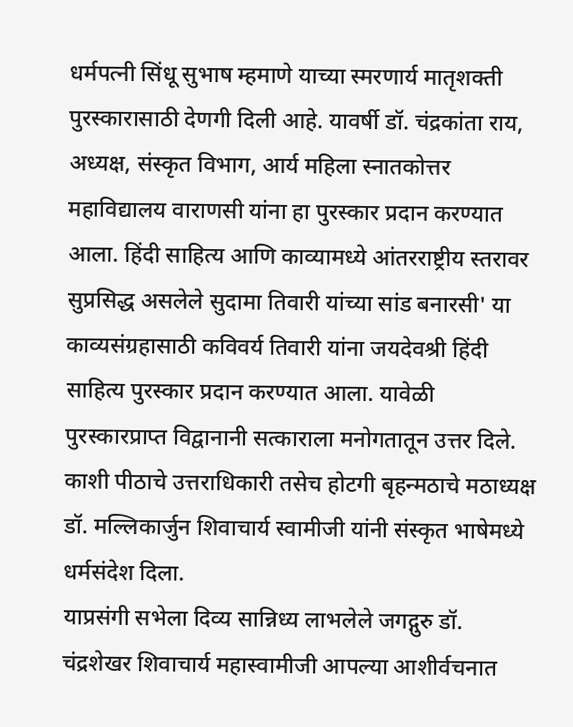धर्मपत्नी सिंधू सुभाष म्हमाणे याच्या स्मरणार्य मातृशक्ती पुरस्कारासाठी देणगी दिली आहे. यावर्षी डॉ. चंद्रकांता राय, अध्यक्ष, संस्कृत विभाग, आर्य महिला स्नातकोत्तर महाविद्यालय वाराणसी यांना हा पुरस्कार प्रदान करण्यात आला. हिंदी साहित्य आणि काव्यामध्ये आंतरराष्ट्रीय स्तरावर सुप्रसिद्ध असलेले सुदामा तिवारी यांच्या सांड बनारसी' या काव्यसंग्रहासाठी कविवर्य तिवारी यांना जयदेवश्री हिंदी साहित्य पुरस्कार प्रदान करण्यात आला. यावेळी पुरस्कारप्राप्त विद्वानानी सत्काराला मनोगतातून उत्तर दिले. काशी पीठाचे उत्तराधिकारी तसेच होटगी बृहन्मठाचे मठाध्यक्ष डॉ. मल्लिकार्जुन शिवाचार्य स्वामीजी यांनी संस्कृत भाषेमध्ये धर्मसंदेश दिला.
याप्रसंगी सभेला दिव्य सान्निध्य लाभलेले जगद्गुरु डॉ. चंद्रशेखर शिवाचार्य महास्वामीजी आपल्या आशीर्वचनात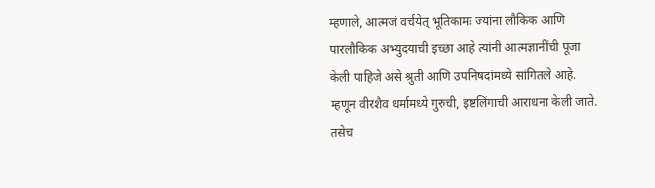म्हणाले, आत्मजं वर्चयेत् भूतिकामः ज्यांना लौकिक आणि पारलौकिक अभ्युदयाची इच्छा आहे त्यांनी आत्मज्ञानींची पूजा केली पाहिजे असे श्रुती आणि उपनिषदांमध्ये सांगितले आहे. म्हणून वीरशैव धर्मामध्ये गुरुची, इष्टलिंगाची आराधना केली जाते. तसेच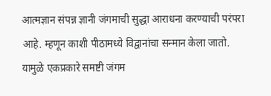आत्मज्ञान संपन्न ज्ञानी जंगमाची सुद्धा आराधना करण्याची परंपरा आहे. म्हणून काशी पीठामध्ये विद्वानांचा सन्मान केला जातो. यामुळे एकप्रकारे समष्टी जंगम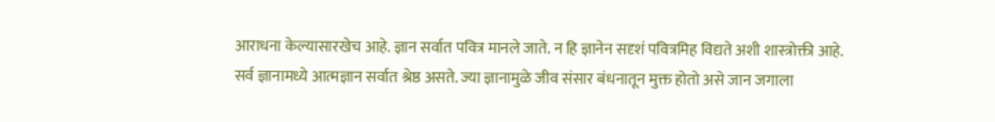आराधना केल्यासारखेच आहे. ज्ञान सर्वात पवित्र मानले जाते. न हि ज्ञानेन सदृशं पवित्रमिह विद्यते अशी शास्त्रोक्ती आहे. सर्व ज्ञानामध्ये आत्मज्ञान सर्वात श्रेष्ठ असते. ज्या ज्ञानामुळे जीव संसार बंधनातून मुक्त होतो असे जान जगाला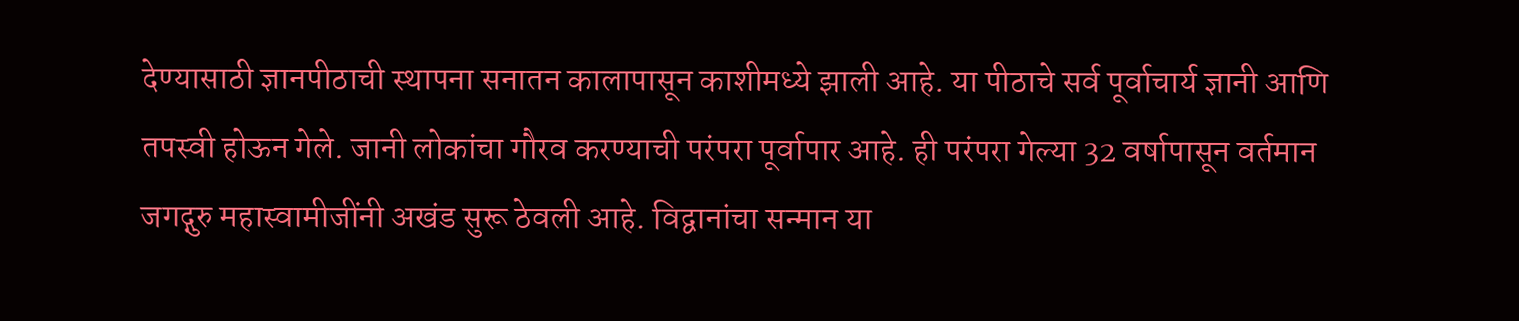देण्यासाठी ज्ञानपीठाची स्थापना सनातन कालापासून काशीमध्ये झाली आहे. या पीठाचे सर्व पूर्वाचार्य ज्ञानी आणि तपस्वी होऊन गेले. जानी लोकांचा गौरव करण्याची परंपरा पूर्वापार आहे. ही परंपरा गेल्या 32 वर्षापासून वर्तमान जगद्गुरु महास्वामीजींनी अखंड सुरू ठेवली आहे. विद्वानांचा सन्मान या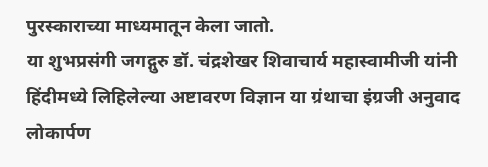पुरस्काराच्या माध्यमातून केला जातो.
या शुभप्रसंगी जगद्गुरु डॉ. चंद्रशेखर शिवाचार्य महास्वामीजी यांनी हिंदीमध्ये लिहिलेल्या अष्टावरण विज्ञान या ग्रंथाचा इंग्रजी अनुवाद लोकार्पण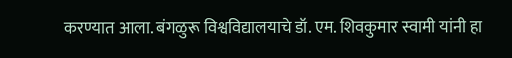करण्यात आला. बंगळुरू विश्वविद्यालयाचे डॉ. एम. शिवकुमार स्वामी यांनी हा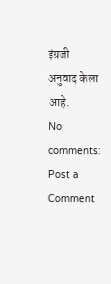इंग्रजी अनुवाद केला आहे.
No comments:
Post a Comment